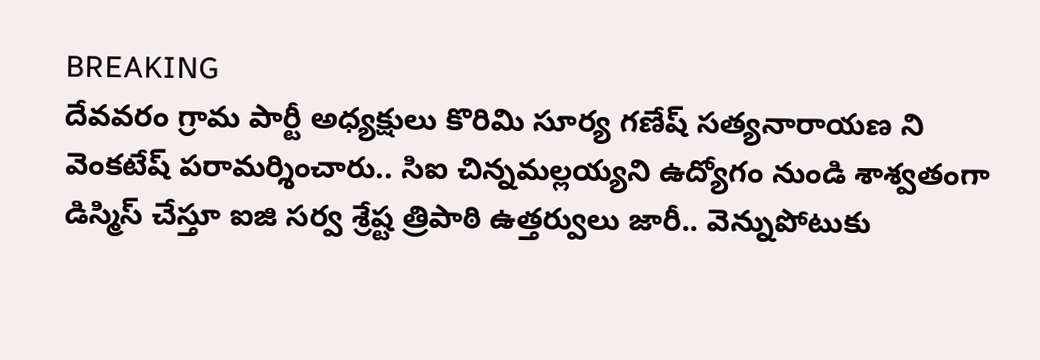BREAKING
దేవవరం గ్రామ పార్టీ అధ్యక్షులు కొరిమి సూర్య గణేష్ సత్యనారాయణ ని వెంకటేష్ పరామర్శించారు.. సిఐ చిన్నమల్లయ్యని ఉద్యోగం నుండి శాశ్వతంగా డిస్మిస్ చేస్తూ ఐజి సర్వ శ్రేష్ట త్రిపాఠి ఉత్తర్వులు జారీ.. వెన్నుపోటుకు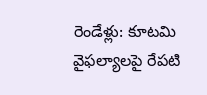రెండేళ్లు: కూటమి వైఫల్యాలపై రేపటి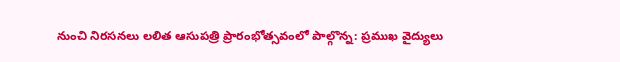నుంచి నిరసనలు లలిత ఆసుపత్రి ప్రారంభోత్సవంలో పాల్గొన్న: ప్రముఖ వైద్యులు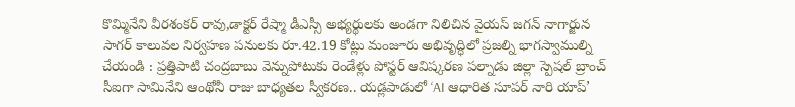కొమ్మినేని వీరశంకర్ రావు,డాక్టర్ రేష్మా డీఎస్సీ అభ్యర్థులకు అండగా నిలిచిన వైయస్ జగన్ నాగార్జున సాగర్ కాలువల నిర్వహణ పనులకు రూ.42.19 కోట్లు మంజూరు అభివృద్ధిలో ప్రజల్ని భాగస్వాముల్ని చేయండి : ప్రత్తిపాటి చంద్రబాబు వెన్నుపోటుకు రెండేళ్లు పోస్టర్ ఆవిష్కరణ పల్నాడు జిల్లా స్పెషల్ బ్రాంచ్ సీఐగా సామినేని ఆంథోనీ రాజు బాధ్యతల స్వీకరణ.. యడ్లపాడులో ‘AI ఆధారిత సూపర్ నారి యాప్’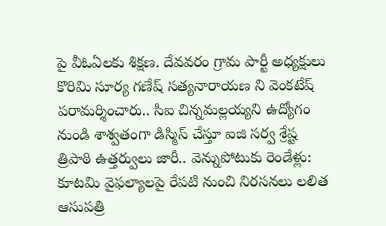పై వీఓఏలకు శిక్షణ. దేవవరం గ్రామ పార్టీ అధ్యక్షులు కొరిమి సూర్య గణేష్ సత్యనారాయణ ని వెంకటేష్ పరామర్శించారు.. సిఐ చిన్నమల్లయ్యని ఉద్యోగం నుండి శాశ్వతంగా డిస్మిస్ చేస్తూ ఐజి సర్వ శ్రేష్ట త్రిపాఠి ఉత్తర్వులు జారీ.. వెన్నుపోటుకు రెండేళ్లు: కూటమి వైఫల్యాలపై రేపటి నుంచి నిరసనలు లలిత ఆసుపత్రి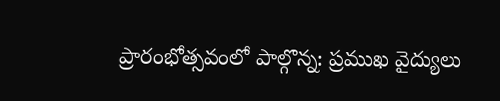ప్రారంభోత్సవంలో పాల్గొన్న: ప్రముఖ వైద్యులు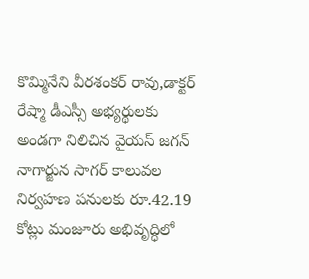కొమ్మినేని వీరశంకర్ రావు,డాక్టర్ రేష్మా డీఎస్సీ అభ్యర్థులకు అండగా నిలిచిన వైయస్ జగన్ నాగార్జున సాగర్ కాలువల నిర్వహణ పనులకు రూ.42.19 కోట్లు మంజూరు అభివృద్ధిలో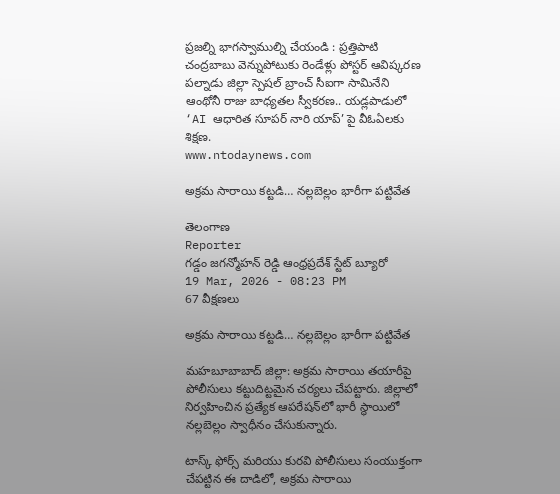ప్రజల్ని భాగస్వాముల్ని చేయండి : ప్రత్తిపాటి చంద్రబాబు వెన్నుపోటుకు రెండేళ్లు పోస్టర్ ఆవిష్కరణ పల్నాడు జిల్లా స్పెషల్ బ్రాంచ్ సీఐగా సామినేని ఆంథోనీ రాజు బాధ్యతల స్వీకరణ.. యడ్లపాడులో ‘AI ఆధారిత సూపర్ నారి యాప్’ పై వీఓఏలకు శిక్షణ.
www.ntodaynews.com

అక్రమ సారాయి కట్టడి… నల్లబెల్లం భారీగా పట్టివేత

తెలంగాణ
Reporter
గడ్డం జగన్మోహన్ రెడ్డి ఆంధ్రప్రదేశ్ స్టేట్ బ్యూరో
19 Mar, 2026 - 08:23 PM
67 వీక్షణలు

అక్రమ సారాయి కట్టడి… నల్లబెల్లం భారీగా పట్టివేత

మహబూబాబాద్ జిల్లా: అక్రమ సారాయి తయారీపై పోలీసులు కట్టుదిట్టమైన చర్యలు చేపట్టారు. జిల్లాలో నిర్వహించిన ప్రత్యేక ఆపరేషన్‌లో భారీ స్థాయిలో నల్లబెల్లం స్వాధీనం చేసుకున్నారు.

టాస్క్ ఫోర్స్ మరియు కురవి పోలీసులు సంయుక్తంగా చేపట్టిన ఈ దాడిలో, అక్రమ సారాయి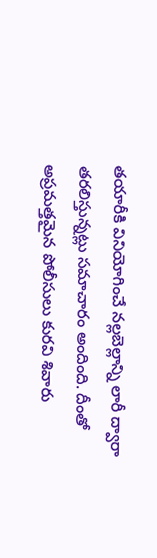తయారీకి వినియోగించే నల్లబెల్లాన్ని లారీ ద్వారా తరలిస్తున్నట్లు సమాచారం అందింది. దీంతో అప్రమత్తమైన పోలీసులు కురవి శివారు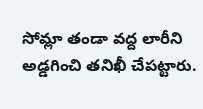సోమ్లా తండా వద్ద లారీని అడ్డగించి తనిఖీ చేపట్టారు.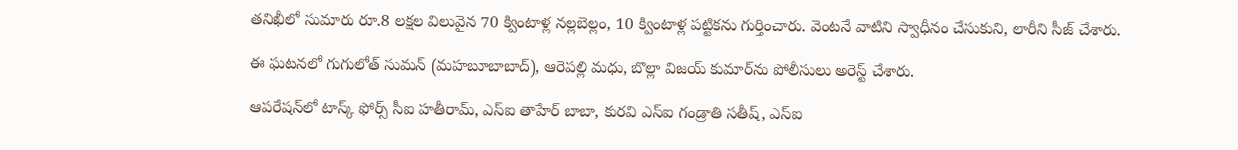తనిఖీలో సుమారు రూ.8 లక్షల విలువైన 70 క్వింటాళ్ల నల్లబెల్లం, 10 క్వింటాళ్ల పట్టికను గుర్తించారు. వెంటనే వాటిని స్వాధీనం చేసుకుని, లారీని సీజ్ చేశారు.

ఈ ఘటనలో గుగులోత్ సుమన్ (మహబూబాబాద్), ఆరెపల్లి మధు, బొల్లా విజయ్ కుమార్‌ను పోలీసులు అరెస్ట్ చేశారు.

ఆపరేషన్‌లో టాస్క్ ఫోర్స్ సీఐ హతీరామ్, ఎస్‌ఐ తాహేర్ బాబా, కురవి ఎస్‌ఐ గండ్రాతి సతీష్, ఎస్‌ఐ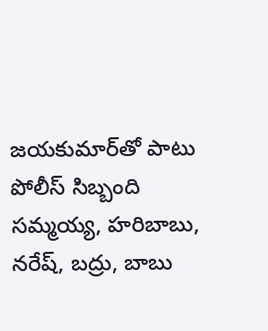జయకుమార్‌తో పాటు పోలీస్ సిబ్బంది సమ్మయ్య, హరిబాబు, నరేష్, బద్రు, బాబు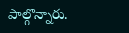పాల్గొన్నారు.